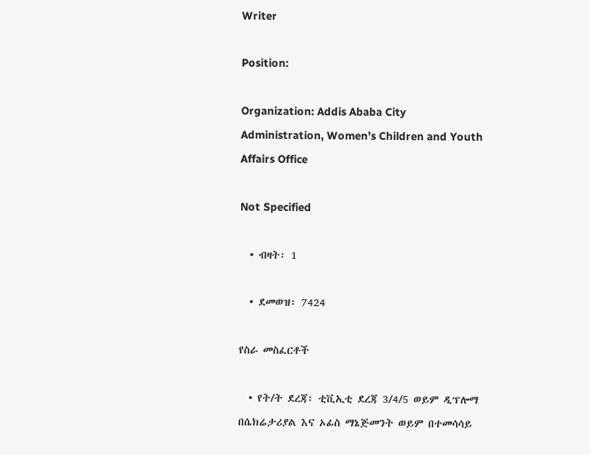Writer

Position:

Organization: Addis Ababa City Administration, Women’s Children and Youth Affairs Office

Not Specified

  • ብዛት፡ 1

  • ደመወዝ፡ 7424

የስራ መስፈርቶች

  • የት/ት ደረጃ፡ ቲቪኢቲ ደረጃ 3/4/5 ወይም ዲፕሎማ በሴክሬታሪያል እና ኦፊስ ማኔጅመንት ወይም በተመሳሳይ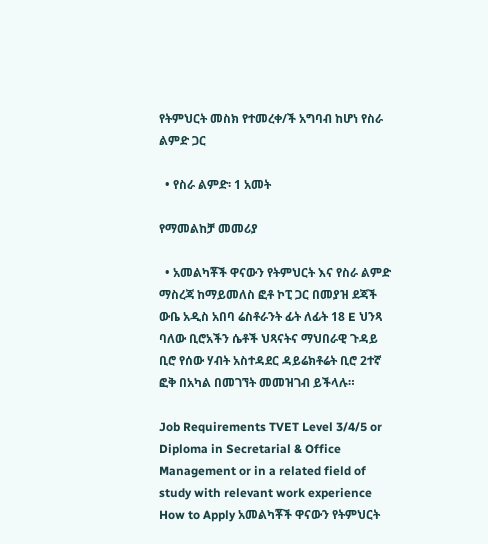የትምህርት መስክ የተመረቀ/ች አግባብ ከሆነ የስራ ልምድ ጋር

  • የስራ ልምድ፡ 1 አመት

የማመልከቻ መመሪያ

  • አመልካቾች ዋናውን የትምህርት እና የስራ ልምድ ማስረጃ ከማይመለስ ፎቶ ኮፒ ጋር በመያዝ ደጃች ውቤ አዲስ አበባ ሬስቶራንት ፊት ለፊት 18 E ህንጻ ባለው ቢሮአችን ሴቶች ህጻናትና ማህበራዊ ጉዳይ ቢሮ የሰው ሃብት አስተዳደር ዳይሬክቶሬት ቢሮ 2ተኛ ፎቅ በአካል በመገኘት መመዝገብ ይችላሉ።

Job Requirements TVET Level 3/4/5 or Diploma in Secretarial & Office Management or in a related field of study with relevant work experience How to Apply አመልካቾች ዋናውን የትምህርት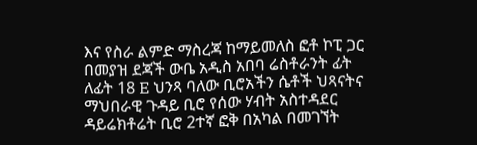እና የስራ ልምድ ማስረጃ ከማይመለስ ፎቶ ኮፒ ጋር በመያዝ ደጃች ውቤ አዲስ አበባ ሬስቶራንት ፊት ለፊት 18 E ህንጻ ባለው ቢሮአችን ሴቶች ህጻናትና ማህበራዊ ጉዳይ ቢሮ የሰው ሃብት አስተዳደር ዳይሬክቶሬት ቢሮ 2ተኛ ፎቅ በአካል በመገኘት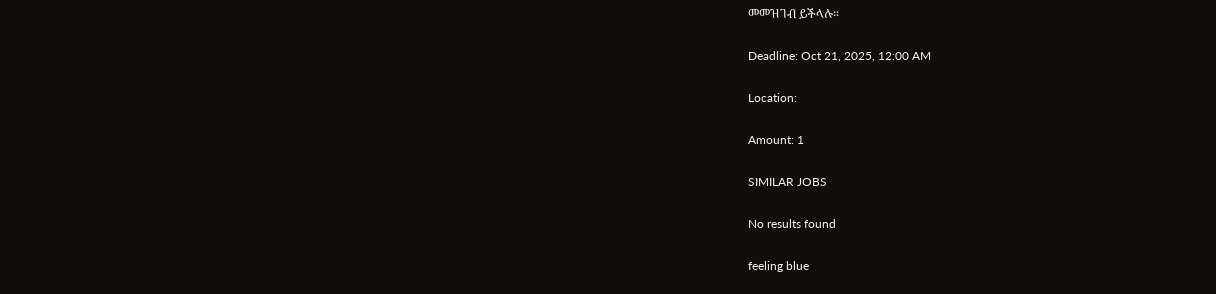መመዝገብ ይችላሉ።

Deadline: Oct 21, 2025, 12:00 AM

Location:

Amount: 1

SIMILAR JOBS

No results found

feeling blue